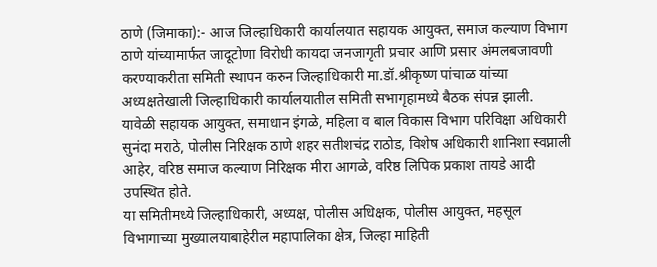ठाणे (जिमाका):- आज जिल्हाधिकारी कार्यालयात सहायक आयुक्त, समाज कल्याण विभाग ठाणे यांच्यामार्फत जादूटोणा विरोधी कायदा जनजागृती प्रचार आणि प्रसार अंमलबजावणी करण्याकरीता समिती स्थापन करुन जिल्हाधिकारी मा.डॉ.श्रीकृष्ण पांचाळ यांच्या अध्यक्षतेखाली जिल्हाधिकारी कार्यालयातील समिती सभागृहामध्ये बैठक संपन्न झाली.
यावेळी सहायक आयुक्त, समाधान इंगळे, महिला व बाल विकास विभाग परिविक्षा अधिकारी सुनंदा मराठे, पोलीस निरिक्षक ठाणे शहर सतीशचंद्र राठोड, विशेष अधिकारी शानिशा स्वप्नाली आहेर, वरिष्ठ समाज कल्याण निरिक्षक मीरा आगळे, वरिष्ठ लिपिक प्रकाश तायडे आदी उपस्थित होते.
या समितीमध्ये जिल्हाधिकारी, अध्यक्ष, पोलीस अधिक्षक, पोलीस आयुक्त, महसूल विभागाच्या मुख्यालयाबाहेरील महापालिका क्षेत्र, जिल्हा माहिती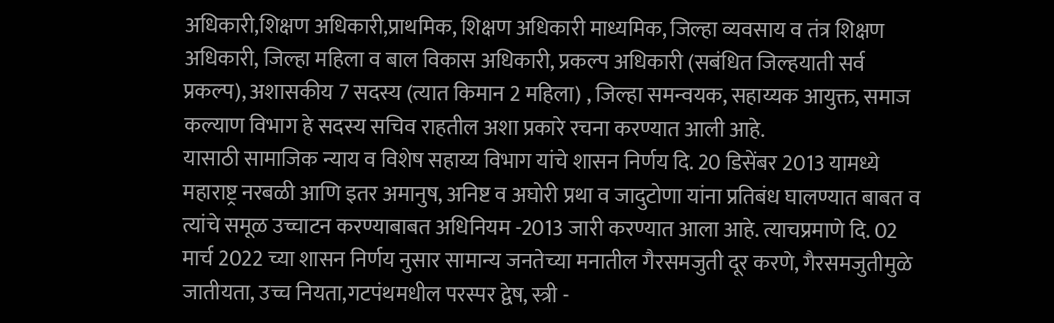अधिकारी,शिक्षण अधिकारी,प्राथमिक, शिक्षण अधिकारी माध्यमिक, जिल्हा व्यवसाय व तंत्र शिक्षण अधिकारी, जिल्हा महिला व बाल विकास अधिकारी, प्रकल्प अधिकारी (सबंधित जिल्हयाती सर्व प्रकल्प), अशासकीय 7 सदस्य (त्यात किमान 2 महिला) , जिल्हा समन्वयक, सहाय्यक आयुक्त, समाज कल्याण विभाग हे सदस्य सचिव राहतील अशा प्रकारे रचना करण्यात आली आहे.
यासाठी सामाजिक न्याय व विशेष सहाय्य विभाग यांचे शासन निर्णय दि. 20 डिसेंबर 2013 यामध्ये महाराष्ट्र नरबळी आणि इतर अमानुष, अनिष्ट व अघोरी प्रथा व जादुटोणा यांना प्रतिबंध घालण्यात बाबत व त्यांचे समूळ उच्चाटन करण्याबाबत अधिनियम -2013 जारी करण्यात आला आहे. त्याचप्रमाणे दि. 02 मार्च 2022 च्या शासन निर्णय नुसार सामान्य जनतेच्या मनातील गैरसमजुती दूर करणे, गैरसमजुतीमुळे जातीयता, उच्च नियता,गटपंथमधील परस्पर द्वेष, स्त्री -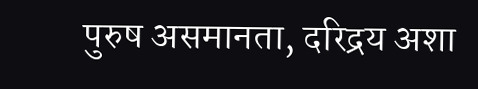पुरुष असमानता, दरिद्रय अशा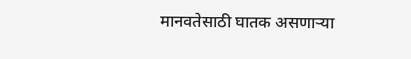मानवतेसाठी घातक असणाऱ्या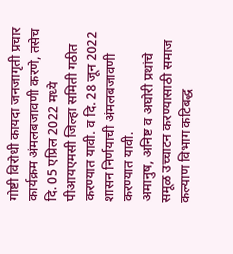गोष्टी विरोधी कायदा जनजागृती प्रचार कार्यक्रम अंमलबजावणी करणे, तसेच दि. 05 एप्रिल 2022 मध्ये पीआयएमसी जिल्हा समिती गठीत करण्यात यावी. व दि. 28 जून 2022 शासन निर्णयाची अंमलबजावणी करण्यात यावी.
अमानुष, अनिष्ट व अघोरी प्रथांचे समूळ उच्चाटन करण्यासाठी समाज कल्याण विभाग कटिबद्ध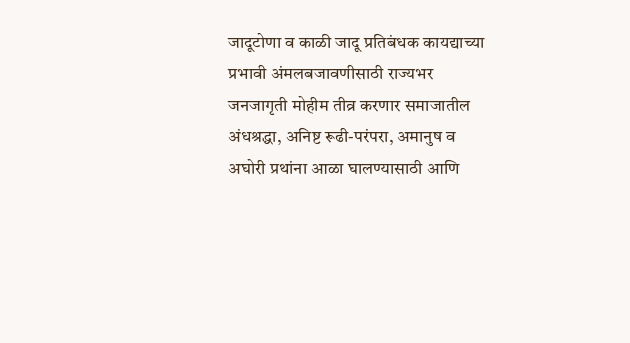जादूटोणा व काळी जादू प्रतिबंधक कायद्याच्या प्रभावी अंमलबजावणीसाठी राज्यभर जनजागृती मोहीम तीव्र करणार समाजातील अंधश्रद्धा, अनिष्ट रूढी-परंपरा, अमानुष व अघोरी प्रथांना आळा घालण्यासाठी आणि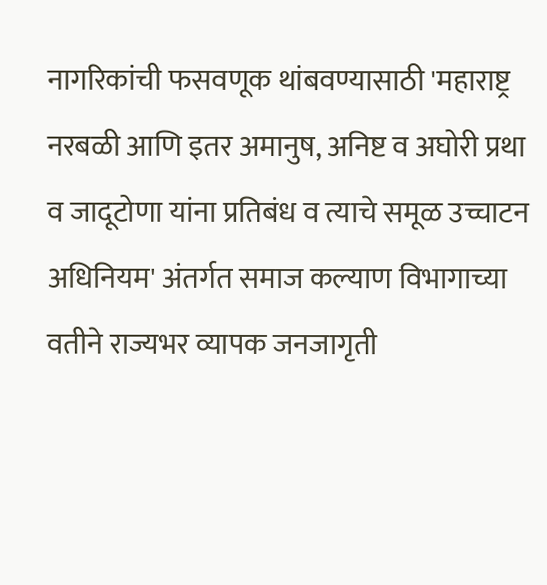नागरिकांची फसवणूक थांबवण्यासाठी 'महाराष्ट्र नरबळी आणि इतर अमानुष, अनिष्ट व अघोरी प्रथा व जादूटोणा यांना प्रतिबंध व त्याचे समूळ उच्चाटन अधिनियम' अंतर्गत समाज कल्याण विभागाच्या वतीने राज्यभर व्यापक जनजागृती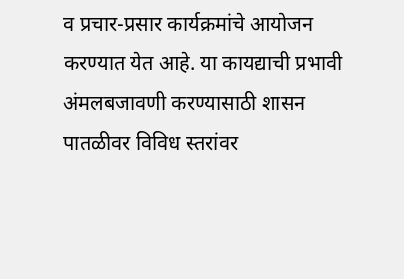व प्रचार-प्रसार कार्यक्रमांचे आयोजन करण्यात येत आहे. या कायद्याची प्रभावी अंमलबजावणी करण्यासाठी शासन पातळीवर विविध स्तरांवर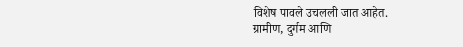विशेष पावले उचलली जात आहेत.
ग्रामीण, दुर्गम आणि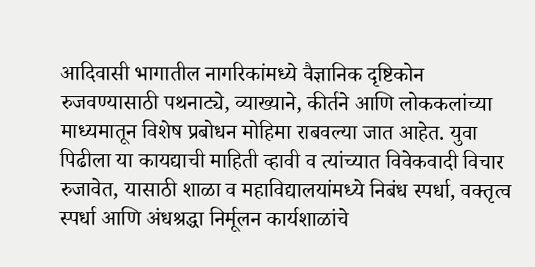आदिवासी भागातील नागरिकांमध्ये वैज्ञानिक दृष्टिकोन रुजवण्यासाठी पथनाट्ये, व्याख्याने, कीर्तने आणि लोककलांच्या माध्यमातून विशेष प्रबोधन मोहिमा राबवल्या जात आहेत. युवा पिढीला या कायद्याची माहिती व्हावी व त्यांच्यात विवेकवादी विचार रुजावेत, यासाठी शाळा व महाविद्यालयांमध्ये निबंध स्पर्धा, वक्तृत्व स्पर्धा आणि अंधश्रद्धा निर्मूलन कार्यशाळांचे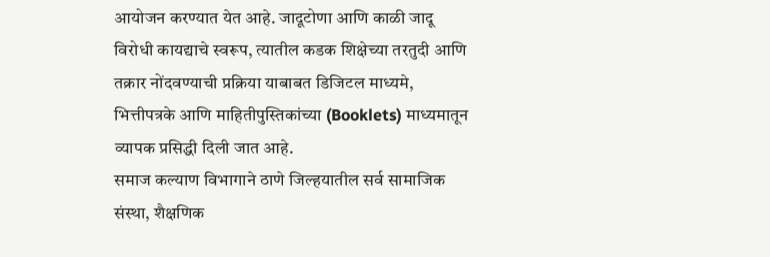आयोजन करण्यात येत आहे. जादूटोणा आणि काळी जादू विरोधी कायद्याचे स्वरूप, त्यातील कडक शिक्षेच्या तरतुदी आणि तक्रार नोंदवण्याची प्रक्रिया याबाबत डिजिटल माध्यमे, भित्तीपत्रके आणि माहितीपुस्तिकांच्या (Booklets) माध्यमातून व्यापक प्रसिद्धी दिली जात आहे.
समाज कल्याण विभागाने ठाणे जिल्हयातील सर्व सामाजिक संस्था, शैक्षणिक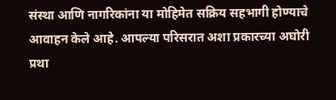संस्था आणि नागरिकांना या मोहिमेत सक्रिय सहभागी होण्याचे आवाहन केले आहे. आपल्या परिसरात अशा प्रकारच्या अघोरी प्रथा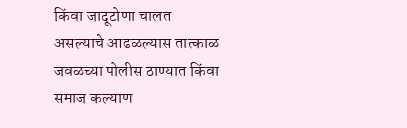किंवा जादूटोणा चालत असल्याचे आढळल्यास तात्काळ जवळच्या पोलीस ठाण्यात किंवा समाज कल्याण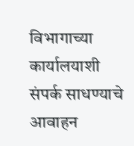विभागाच्या कार्यालयाशी संपर्क साधण्याचे आवाहन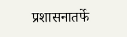प्रशासनातर्फे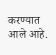करण्यात आले आहे.